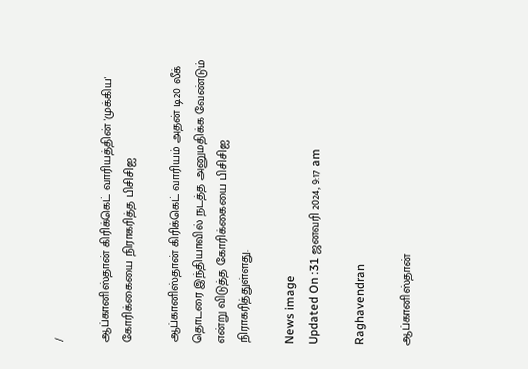/

ஆப்கானிஸ்தான் கிரிக்கெட் வாரியத்தின் 'முக்கிய' கோரிக்கையை நிராகரித்த பிசிசிஐ

ஆப்கானிஸ்தான் கிரிக்கெட் வாரியம் அதன் டி20 லீக் தொடரை இந்தியாவில் நடத்த அனுமதிக்க வேண்டும் என்று விடுத்த கோரிக்கையை பிசிசிஐ நிராகரித்துள்ளது.

News image
Updated On :31 ஜனவரி 2024, 9:17 am

Raghavendran

ஆப்கானிஸ்தான்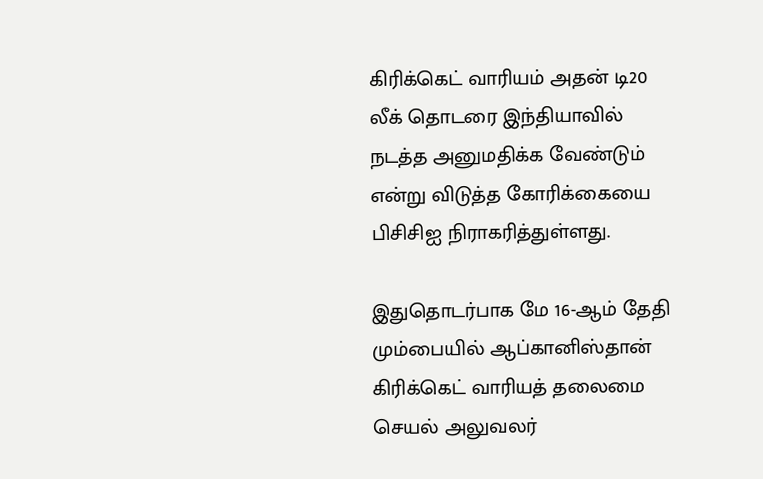கிரிக்கெட் வாரியம் அதன் டி20 லீக் தொடரை இந்தியாவில் நடத்த அனுமதிக்க வேண்டும் என்று விடுத்த கோரிக்கையை பிசிசிஐ நிராகரித்துள்ளது.

இதுதொடர்பாக மே 16-ஆம் தேதி மும்பையில் ஆப்கானிஸ்தான் கிரிக்கெட் வாரியத் தலைமை செயல் அலுவலர்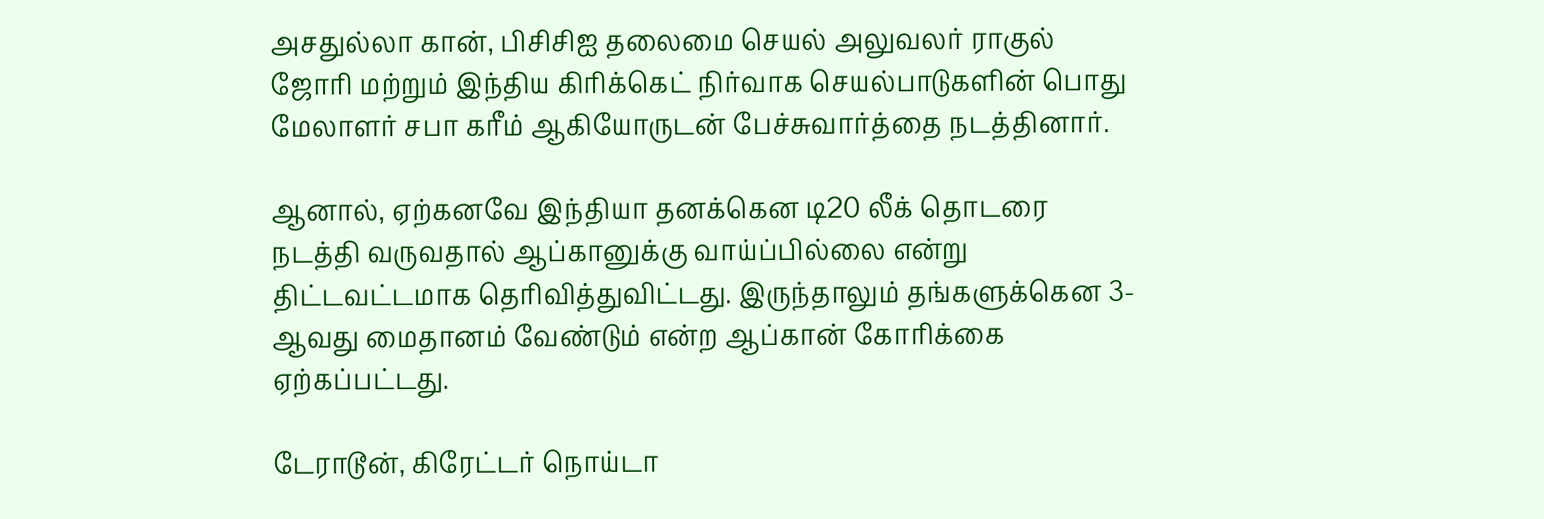அசதுல்லா கான், பிசிசிஐ தலைமை செயல் அலுவலர் ராகுல் ஜோரி மற்றும் இந்திய கிரிக்கெட் நிர்வாக செயல்பாடுகளின் பொது மேலாளர் சபா கரீம் ஆகியோருடன் பேச்சுவார்த்தை நடத்தினார்.

ஆனால், ஏற்கனவே இந்தியா தனக்கென டி20 லீக் தொடரை நடத்தி வருவதால் ஆப்கானுக்கு வாய்ப்பில்லை என்று திட்டவட்டமாக தெரிவித்துவிட்டது. இருந்தாலும் தங்களுக்கென 3-ஆவது மைதானம் வேண்டும் என்ற ஆப்கான் கோரிக்கை ஏற்கப்பட்டது.

டேராடூன், கிரேட்டர் நொய்டா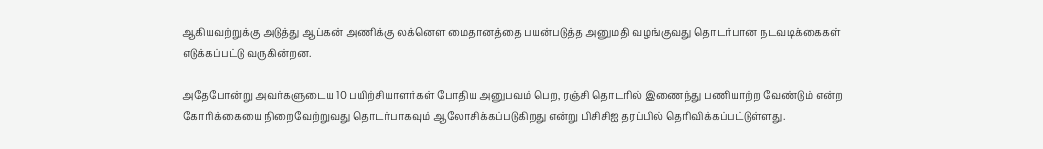ஆகியவற்றுக்கு அடுத்து ஆப்கன் அணிக்கு லக்னௌ மைதானத்தை பயன்படுத்த அனுமதி வழங்குவது தொடர்பான நடவடிக்கைகள் எடுக்கப்பட்டு வருகின்றன.

அதேபோன்று அவர்களுடைய 10 பயிற்சியாளர்கள் போதிய அனுபவம் பெற, ரஞ்சி தொடரில் இணைந்து பணியாற்ற வேண்டும் என்ற கோரிக்கையை நிறைவேற்றுவது தொடர்பாகவும் ஆலோசிக்கப்படுகிறது என்று பிசிசிஐ தரப்பில் தெரிவிக்கப்பட்டுள்ளது.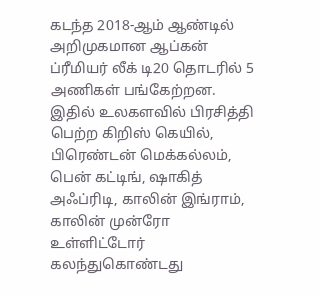கடந்த 2018-ஆம் ஆண்டில் அறிமுகமான ஆப்கன் ப்ரீமியர் லீக் டி20 தொடரில் 5 அணிகள் பங்கேற்றன. இதில் உலகளவில் பிரசித்தி பெற்ற கிறிஸ் கெயில், பிரெண்டன் மெக்கல்லம், பென் கட்டிங், ஷாகித் அஃப்ரிடி, காலின் இங்ராம், காலின் முன்ரோ உள்ளிட்டோர் கலந்துகொண்டது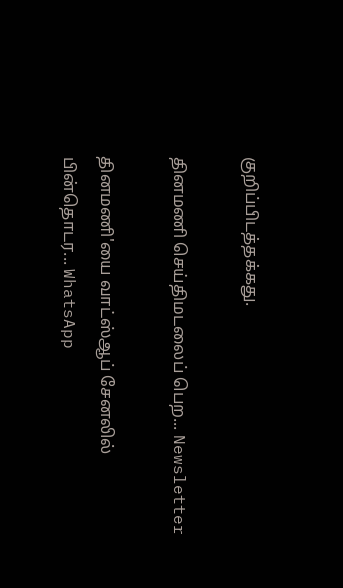குறிப்பிடத்தக்கது.

தினமணி செய்திமடலைப் பெற... Newsletter

தினமணி'யை வாட்ஸ்ஆப் சேனலில் பின்தொடர... WhatsApp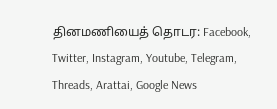தினமணியைத் தொடர: Facebook, Twitter, Instagram, Youtube, Telegram, Threads, Arattai, Google News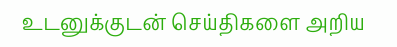உடனுக்குடன் செய்திகளை அறிய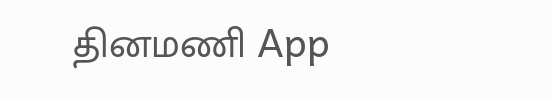தினமணி App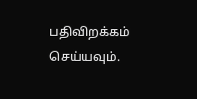பதிவிறக்கம் செய்யவும்.